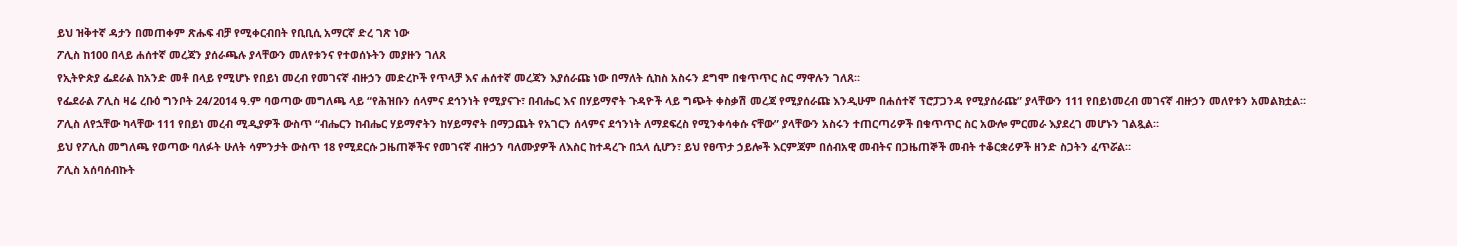ይህ ዝቅተኛ ዳታን በመጠቀም ጽሑፍ ብቻ የሚቀርብበት የቢቢሲ አማርኛ ድረ ገጽ ነው
ፖሊስ ከ100 በላይ ሐሰተኛ መረጃን ያሰራጫሉ ያላቸውን መለየቱንና የተወሰኑትን መያዙን ገለጸ
የኢትዮጵያ ፌደራል ከአንድ መቶ በላይ የሚሆኑ የበይነ መረብ የመገናኛ ብዙኃን መድረኮች የጥላቻ እና ሐሰተኛ መረጃን እያሰራጩ ነው በማለት ሲከስ አስሩን ደግሞ በቁጥጥር ስር ማዋሉን ገለጸ።
የፌደራል ፖሊስ ዛሬ ረቡዕ ግንቦት 24/2014 ዓ.ም ባወጣው መግለጫ ላይ “የሕዝቡን ሰላምና ደኅንነት የሚያናጉ፣ በብሔር እና በሃይማኖት ጉዳዮች ላይ ግጭት ቀስቃሽ መረጃ የሚያሰራጩ እንዲሁም በሐሰተኛ ፕሮፓጋንዳ የሚያሰራጩ” ያላቸውን 111 የበይነመረብ መገናኛ ብዙኃን መለየቱን አመልክቷል።
ፖሊስ ለየኋቸው ካላቸው 111 የበይነ መረብ ሚዲያዎች ውስጥ “ብሔርን ከብሔር ሃይማኖትን ከሃይማኖት በማጋጨት የአገርን ሰላምና ደኅንነት ለማደፍረስ የሚንቀሳቀሱ ናቸው” ያላቸውን አስሩን ተጠርጣሪዎች በቁጥጥር ስር አውሎ ምርመራ እያደረገ መሆኑን ገልጿል።
ይህ የፖሊስ መግለጫ የወጣው ባለፉት ሁለት ሳምንታት ውስጥ 18 የሚደርሱ ጋዜጠኞችና የመገናኛ ብዙኃን ባለሙያዎች ለእስር ከተዳረጉ በኋላ ሲሆን፣ ይህ የፀጥታ ኃይሎች እርምጃም በሰብአዊ መብትና በጋዜጠኞች መብት ተቆርቋሪዎች ዘንድ ስጋትን ፈጥሯል።
ፖሊስ አሰባሰብኩት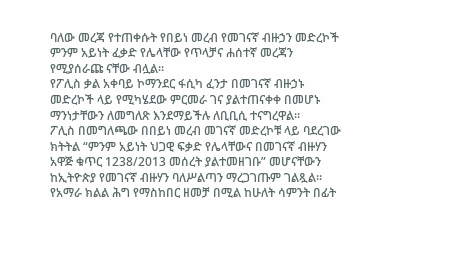ባለው መረጃ የተጠቀሱት የበይነ መረብ የመገናኛ ብዙኃን መድረኮች ምንም አይነት ፈቃድ የሌላቸው የጥላቻና ሐሰተኛ መረጃን የሚያሰራጩ ናቸው ብሏል።
የፖሊስ ቃል አቀባይ ኮማንደር ፋሲካ ፈንታ በመገናኛ ብዙኃኑ መድረኮች ላይ የሚካሄደው ምርመራ ገና ያልተጠናቀቀ በመሆኑ ማንነታቸውን ለመግለጽ እንደማይችሉ ለቢቢሲ ተናግረዋል።
ፖሊስ በመግለጫው በበይነ መረብ መገናኛ መድረኮቹ ላይ ባደረገው ክትትል “ምንም አይነት ህጋዊ ፍቃድ የሌላቸውና በመገናኛ ብዙሃን አዋጅ ቁጥር 1238/2013 መሰረት ያልተመዘገቡ” መሆናቸውን ከኢትዮጵያ የመገናኛ ብዙሃን ባለሥልጣን ማረጋገጡም ገልጿል።
የአማራ ክልል ሕግ የማስከበር ዘመቻ በሚል ከሁለት ሳምንት በፊት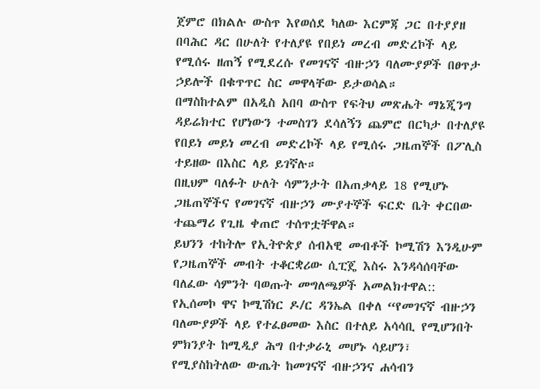ጀምሮ በክልሉ ውስጥ እየወሰደ ካለው እርምጃ ጋር በተያያዘ በባሕር ዳር በሁለት የተለያዩ የበይነ መረብ መድረኮች ላይ የሚሰሩ ዘጠኝ የሚደረሱ የመገናኛ ብዙኃን ባለሙያዎች በፀጥታ ኃይሎች በቁጥጥር ስር መዋላቸው ይታወሳል።
በማስከተልም በአዲስ አበባ ውስጥ የፍትህ መጽሔት ማኔጂንግ ዳይሬክተር የሆነውን ተመስገን ደሳለኝን ጨምሮ በርካታ በተለያዩ የበይነ መይነ መረብ መድረኮች ላይ የሚሰሩ ጋዜጠኞች በፖሊስ ተይዘው በእስር ላይ ይገኛሉ።
በዚህም ባለፉት ሁለት ሳምንታት በአጠቃላይ 18 የሚሆኑ ጋዜጠኞችና የመገናኛ ብዙኃን ሙያተኞች ፍርድ ቤት ቀርበው ተጨማሪ የጊዜ ቀጠሮ ተሰጥቷቸዋል።
ይህንን ተከትሎ የኢትዮጵያ ሰብአዊ መብቶች ኮሚሽን እንዲሁም የጋዜጠኞች መብት ተቆርቋሪው ሲፒጄ እስሩ እንዳሳሰባቸው ባለፈው ሳምንት ባወጡት መግለጫዎች አመልክተዋል::
የኢሰመኮ ዋና ኮሚሽነር ዶ/ር ዳንኤል በቀለ “የመገናኛ ብዙኃን ባለሙያዎች ላይ የተፈፀመው እስር በተለይ አሳሳቢ የሚሆንበት ምክንያት ከሚዲያ ሕግ በተቃራኒ መሆኑ ሳይሆን፣ የሚያስከትለው ውጤት ከመገናኛ ብዙኃንና ሐሳብን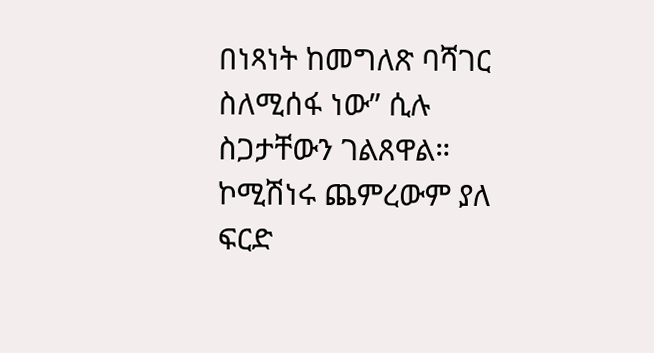በነጻነት ከመግለጽ ባሻገር ስለሚሰፋ ነው” ሲሉ ስጋታቸውን ገልጸዋል።
ኮሚሽነሩ ጨምረውም ያለ ፍርድ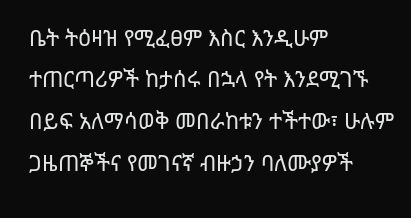ቤት ትዕዛዝ የሚፈፀም እስር እንዲሁም ተጠርጣሪዎች ከታሰሩ በኋላ የት እንደሚገኙ በይፍ አለማሳወቅ መበራከቱን ተችተው፣ ሁሉም ጋዜጠኞችና የመገናኛ ብዙኃን ባለሙያዎች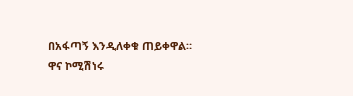በአፋጣኝ እንዲለቀቁ ጠይቀዋል።
ዋና ኮሚሽነሩ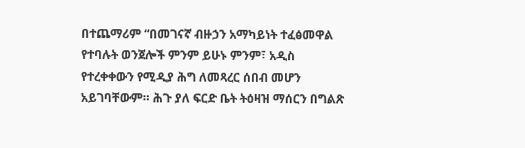በተጨማሪም “በመገናኛ ብዙኃን አማካይነት ተፈፅመዋል የተባሉት ወንጀሎች ምንም ይሁኑ ምንም፣ አዲስ የተረቀቀውን የሚዲያ ሕግ ለመጻረር ሰበብ መሆን አይገባቸውም። ሕጉ ያለ ፍርድ ቤት ትዕዛዝ ማሰርን በግልጽ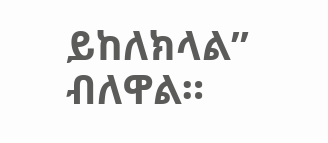ይከለክላል” ብለዋል።